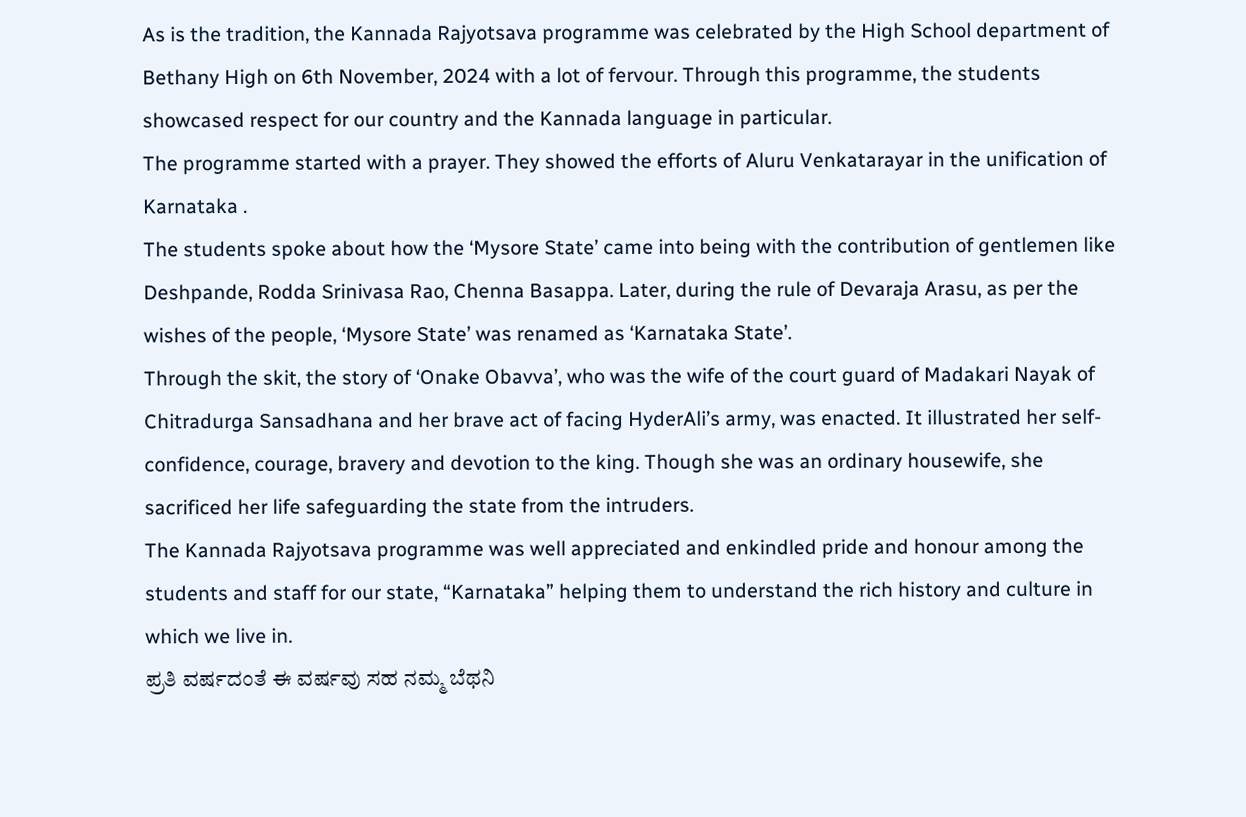As is the tradition, the Kannada Rajyotsava programme was celebrated by the High School department of Bethany High on 6th November, 2024 with a lot of fervour. Through this programme, the students showcased respect for our country and the Kannada language in particular.
The programme started with a prayer. They showed the efforts of Aluru Venkatarayar in the unification of Karnataka .
The students spoke about how the ‘Mysore State’ came into being with the contribution of gentlemen like Deshpande, Rodda Srinivasa Rao, Chenna Basappa. Later, during the rule of Devaraja Arasu, as per the wishes of the people, ‘Mysore State’ was renamed as ‘Karnataka State’.
Through the skit, the story of ‘Onake Obavva’, who was the wife of the court guard of Madakari Nayak of Chitradurga Sansadhana and her brave act of facing HyderAli’s army, was enacted. It illustrated her self-confidence, courage, bravery and devotion to the king. Though she was an ordinary housewife, she sacrificed her life safeguarding the state from the intruders.
The Kannada Rajyotsava programme was well appreciated and enkindled pride and honour among the students and staff for our state, “Karnataka” helping them to understand the rich history and culture in which we live in.
ಪ್ರತಿ ವರ್ಷದಂತೆ ಈ ವರ್ಷವು ಸಹ ನಮ್ಮ ಬೆಥನಿ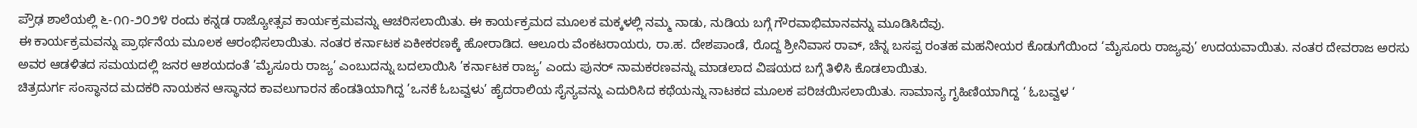ಪ್ರೌಢ ಶಾಲೆಯಲ್ಲಿ ೬-೧೧-೨೦೨೪ ರಂದು ಕನ್ನಡ ರಾಜ್ಯೋತ್ಸವ ಕಾರ್ಯಕ್ರಮವನ್ನು ಆಚರಿಸಲಾಯಿತು. ಈ ಕಾರ್ಯಕ್ರಮದ ಮೂಲಕ ಮಕ್ಕಳಲ್ಲಿ ನಮ್ಮ ನಾಡು, ನುಡಿಯ ಬಗ್ಗೆ ಗೌರವಾಭಿಮಾನವನ್ನು ಮೂಡಿಸಿದೆವು.
ಈ ಕಾರ್ಯಕ್ರಮವನ್ನು ಪ್ರಾರ್ಥನೆಯ ಮೂಲಕ ಆರಂಭಿಸಲಾಯಿತು. ನಂತರ ಕರ್ನಾಟಕ ಏಕೀಕರಣಕ್ಕೆ ಹೋರಾಡಿದ. ಆಲೂರು ವೆಂಕಟರಾಯರು, ರಾ.ಹ. ದೇಶಪಾಂಡೆ, ರೊದ್ದ ಶ್ರೀನಿವಾಸ ರಾವ್, ಚೆನ್ನ ಬಸಪ್ಪ ರಂತಹ ಮಹನೀಯರ ಕೊಡುಗೆಯಿಂದ ‘ಮೈಸೂರು ರಾಜ್ಯವು’ ಉದಯವಾಯಿತು. ನಂತರ ದೇವರಾಜ ಅರಸು ಅವರ ಆಡಳಿತದ ಸಮಯದಲ್ಲಿ ಜನರ ಆಶಯದಂತೆ ’ಮೈಸೂರು ರಾಜ್ಯ’ ಎಂಬುದನ್ನು ಬದಲಾಯಿಸಿ ’ಕರ್ನಾಟಕ ರಾಜ್ಯ’ ಎಂದು ಪುನರ್ ನಾಮಕರಣವನ್ನು ಮಾಡಲಾದ ವಿಷಯದ ಬಗ್ಗೆ ತಿಳಿಸಿ ಕೊಡಲಾಯಿತು.
ಚಿತ್ರದುರ್ಗ ಸಂಸ್ಧಾನದ ಮದಕರಿ ನಾಯಕನ ಆಸ್ಥಾನದ ಕಾವಲುಗಾರನ ಹೆಂಡತಿಯಾಗಿದ್ದ ’ಒನಕೆ ಓಬವ್ವಳು’ ಹೈದರಾಲಿಯ ಸೈನ್ಯವನ್ನು ಎದುರಿಸಿದ ಕಥೆಯನ್ನು ನಾಟಕದ ಮೂಲಕ ಪರಿಚಯಿಸಲಾಯಿತು. ಸಾಮಾನ್ಯ ಗೃಹಿಣಿಯಾಗಿದ್ದ ‘ ಓಬವ್ವಳ ‘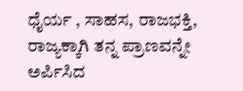ಧೈರ್ಯ , ಸಾಹಸ, ರಾಜಭಕ್ತಿ, ರಾಜ್ಯಕ್ಕಾಗಿ ತನ್ನ ಪ್ರಾಣವನ್ನೇ ಅರ್ಪಿಸಿದ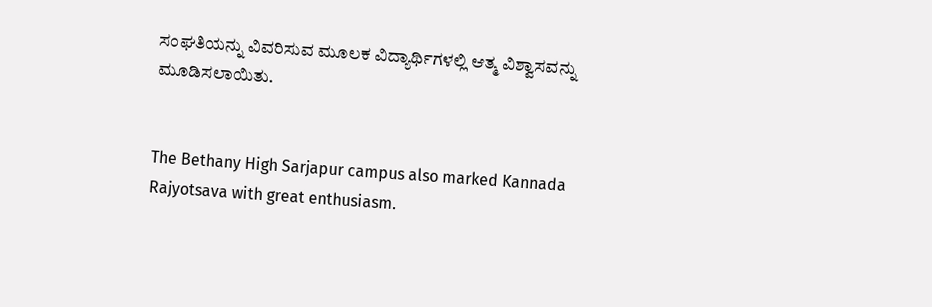ಸಂಘತಿಯನ್ನು ವಿವರಿಸುವ ಮೂಲಕ ವಿದ್ಯಾರ್ಥಿಗಳಲ್ಲಿ ಆತ್ಮ ವಿಶ್ವಾಸವನ್ನು ಮೂಡಿಸಲಾಯಿತು.


The Bethany High Sarjapur campus also marked Kannada Rajyotsava with great enthusiasm.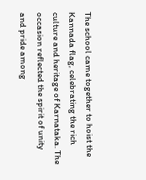The school came together to hoist the Kannada flag, celebrating the rich culture and heritage of Karnataka. The occasion reflected the spirit of unity and pride among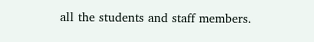all the students and staff members.